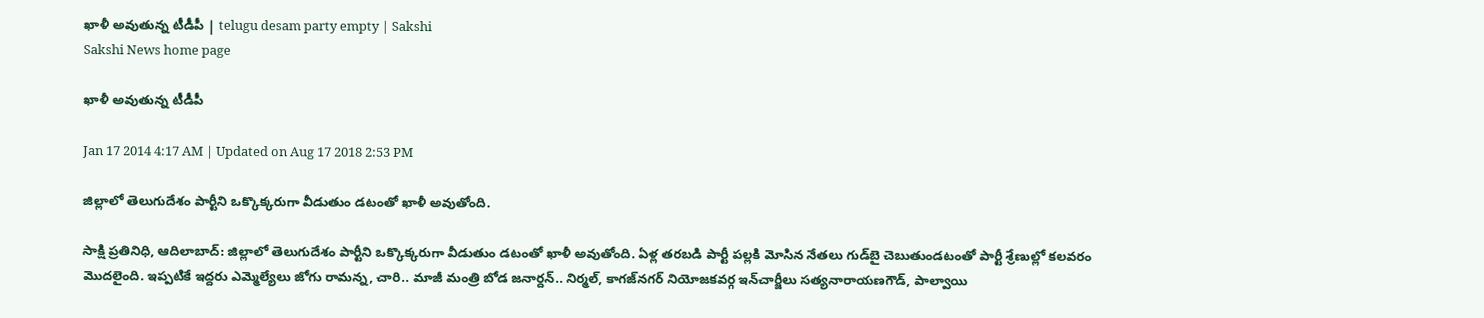ఖాళీ అవుతున్న టీడీపీ | telugu desam party empty | Sakshi
Sakshi News home page

ఖాళీ అవుతున్న టీడీపీ

Jan 17 2014 4:17 AM | Updated on Aug 17 2018 2:53 PM

జిల్లాలో తెలుగుదేశం పార్టీని ఒక్కొక్కరుగా వీడుతుం డటంతో ఖాళీ అవుతోంది.

సాక్షి ప్రతినిధి, ఆదిలాబాద్: జిల్లాలో తెలుగుదేశం పార్టీని ఒక్కొక్కరుగా వీడుతుం డటంతో ఖాళీ అవుతోంది. ఏళ్ల తరబడి పార్టీ పల్లకి మోసిన నేతలు గుడ్‌బై చెబుతుండటంతో పార్టీ శ్రేణుల్లో కలవరం మొదలైంది. ఇప్పటికే ఇద్దరు ఎమ్మెల్యేలు జోగు రామన్న, చారి.. మాజీ మంత్రి బోడ జనార్దన్.. నిర్మల్, కాగజ్‌నగర్ నియోజకవర్గ ఇన్‌చార్జీలు సత్యనారాయణగౌడ్, పాల్వాయి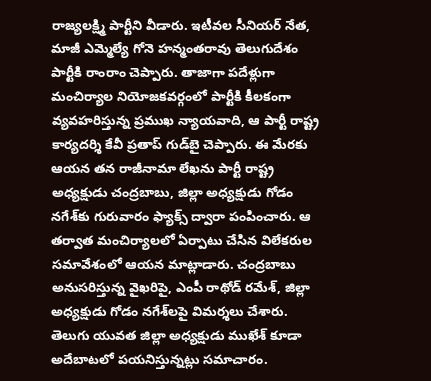రాజ్యలక్ష్మి పార్టీని వీడారు. ఇటీవల సీనియర్ నేత, మాజీ ఎమ్మెల్యే గోనె హన్మంతరావు తెలుగుదేశం పార్టీకి రాంరాం చెప్పారు. తాజాగా పదేళ్లుగా మంచిర్యాల నియోజకవర్గంలో పార్టీకి కీలకంగా వ్యవహరిస్తున్న ప్రముఖ న్యాయవాది, ఆ పార్టీ రాష్ట్ర కార్యదర్శి కేవీ ప్రతాప్ గుడ్‌బై చెప్పారు. ఈ మేరకు ఆయన తన రాజీనామా లేఖను పార్టీ రాష్ట్ర అధ్యక్షుడు చంద్రబాబు, జిల్లా అధ్యక్షుడు గోడం నగేశ్‌కు గురువారం ఫ్యాక్స్ ద్వారా పంపించారు. ఆ తర్వాత మంచిర్యాలలో ఏర్పాటు చేసిన విలేకరుల సమావేశంలో ఆయన మాట్లాడారు. చంద్రబాబు అనుసరిస్తున్న వైఖరిపై, ఎంపీ రాథోడ్ రమేశ్, జిల్లా అధ్యక్షుడు గోడం నగేశ్‌లపై విమర్శలు చేశారు. తెలుగు యువత జిల్లా అధ్యక్షుడు ముఖేశ్ కూడా అదేబాటలో పయనిస్తున్నట్లు సమాచారం.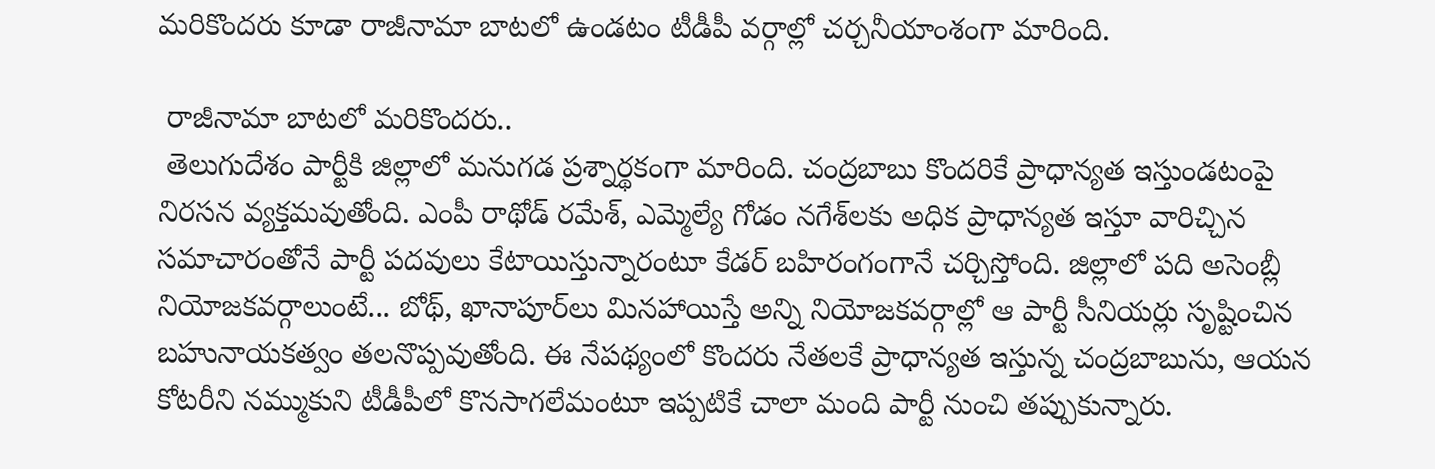మరికొందరు కూడా రాజీనామా బాటలో ఉండటం టీడీపీ వర్గాల్లో చర్చనీయాంశంగా మారింది.

 రాజీనామా బాటలో మరికొందరు..
 తెలుగుదేశం పార్టీకి జిల్లాలో మనుగడ ప్రశ్నార్థకంగా మారింది. చంద్రబాబు కొందరికే ప్రాధాన్యత ఇస్తుండటంపై నిరసన వ్యక్తమవుతోంది. ఎంపీ రాథోడ్ రమేశ్, ఎమ్మెల్యే గోడం నగేశ్‌లకు అధిక ప్రాధాన్యత ఇస్తూ వారిచ్చిన సమాచారంతోనే పార్టీ పదవులు కేటాయిస్తున్నారంటూ కేడర్ బహిరంగంగానే చర్చిస్తోంది. జిల్లాలో పది అసెంబ్లీ నియోజకవర్గాలుంటే... బోథ్, ఖానాపూర్‌లు మినహాయిస్తే అన్ని నియోజకవర్గాల్లో ఆ పార్టీ సీనియర్లు సృష్టించిన బహునాయకత్వం తలనొప్పవుతోంది. ఈ నేపథ్యంలో కొందరు నేతలకే ప్రాధాన్యత ఇస్తున్న చంద్రబాబును, ఆయన కోటరీని నమ్ముకుని టీడీపీలో కొనసాగలేమంటూ ఇప్పటికే చాలా మంది పార్టీ నుంచి తప్పుకున్నారు.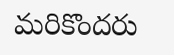మరికొందరు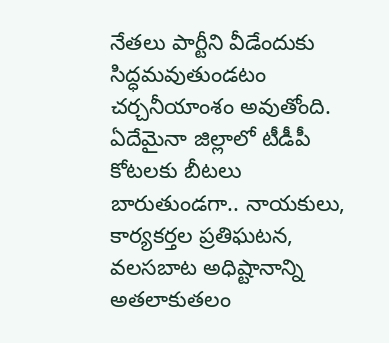నేతలు పార్టీని వీడేందుకు సిద్ధమవుతుండటం చర్చనీయాంశం అవుతోంది. ఏదేమైనా జిల్లాలో టీడీపీ కోటలకు బీటలు బారుతుండగా.. నాయకులు, కార్యకర్తల ప్రతిఘటన, వలసబాట అధిష్టానాన్ని అతలాకుతలం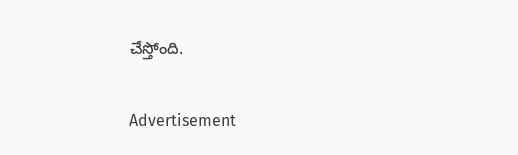చేస్తోంది.

Advertisement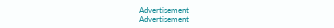Advertisement
Advertisement